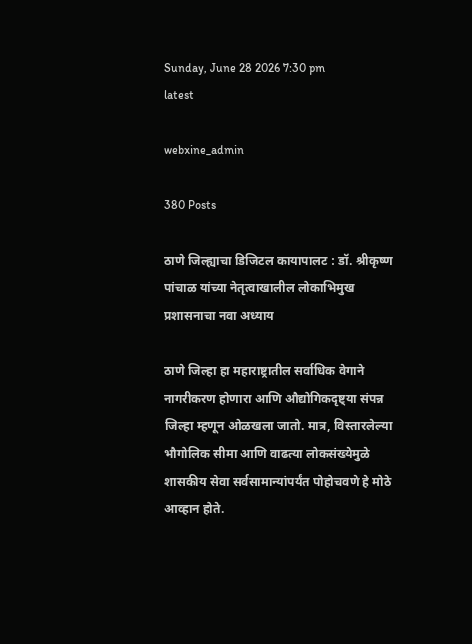Sunday, June 28 2026 7:30 pm
latest

webxine_admin

380 Posts

ठाणे जिल्ह्याचा डिजिटल कायापालट : डॉ. श्रीकृष्ण पांचाळ यांच्या नेतृत्वाखालील लोकाभिमुख प्रशासनाचा नवा अध्याय

ठाणे जिल्हा हा महाराष्ट्रातील सर्वाधिक वेगाने नागरीकरण होणारा आणि औद्योगिकदृष्ट्या संपन्न जिल्हा म्हणून ओळखला जातो. मात्र, विस्तारलेल्या भौगोलिक सीमा आणि वाढत्या लोकसंख्येमुळे शासकीय सेवा सर्वसामान्यांपर्यंत पोहोचवणे हे मोठे आव्हान होते.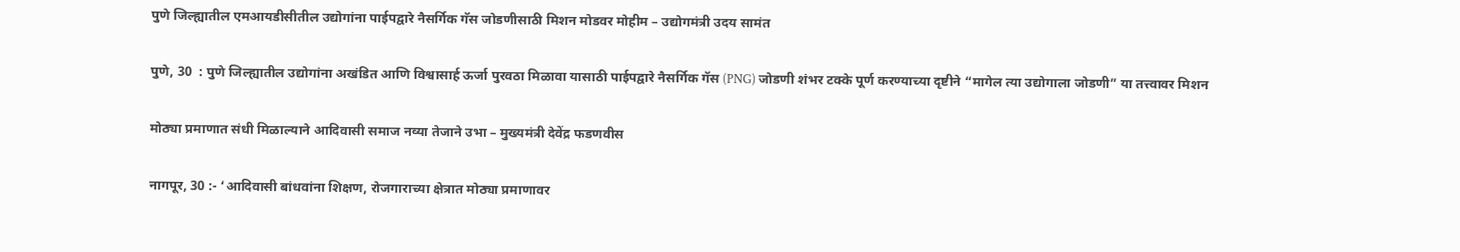पुणे जिल्ह्यातील एमआयडीसीतील उद्योगांना पाईपद्वारे नैसर्गिक गॅस जोडणीसाठी मिशन मोडवर मोहीम – उद्योगमंत्री उदय सामंत

पुणे, 30  : पुणे जिल्ह्यातील उद्योगांना अखंडित आणि विश्वासार्ह ऊर्जा पुरवठा मिळावा यासाठी पाईपद्वारे नैसर्गिक गॅस (PNG) जोडणी शंभर टक्के पूर्ण करण्याच्या दृष्टीने “मागेल त्या उद्योगाला जोडणी” या तत्त्वावर मिशन

मोठ्या प्रमाणात संधी मिळाल्याने आदिवासी समाज नव्या तेजाने उभा – मुख्यमंत्री देवेंद्र फडणवीस

नागपूर, 30 :- ‘आदिवासी बांधवांना शिक्षण, रोजगाराच्या क्षेत्रात मोठ्या प्रमाणावर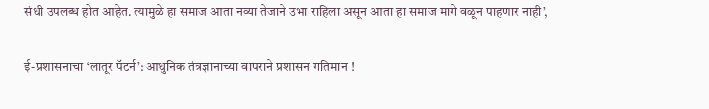संधी उपलब्ध होत आहेत. त्यामुळे हा समाज आता नव्या तेजाने उभा राहिला असून आता हा समाज मागे वळून पाहणार नाही’,

ई-प्रशासनाचा ‘लातूर पॅटर्न’: आधुनिक तंत्रज्ञानाच्या वापराने प्रशासन गतिमान !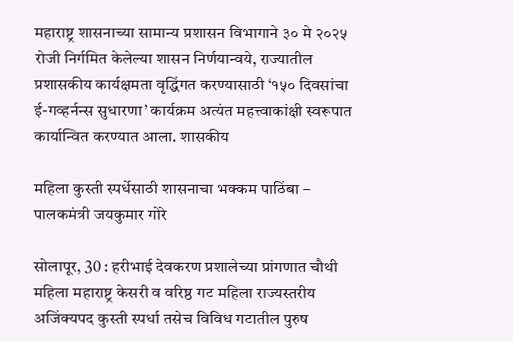महाराष्ट्र शासनाच्या सामान्य प्रशासन विभागाने ३० मे २०२५ रोजी निर्गमित केलेल्या शासन निर्णयान्वये, राज्यातील प्रशासकीय कार्यक्षमता वृद्धिंगत करण्यासाठी ‘१५० दिवसांचा ई-गव्हर्नन्स सुधारणा’ कार्यक्रम अत्यंत महत्त्वाकांक्षी स्वरूपात कार्यान्वित करण्यात आला. शासकीय

महिला कुस्ती स्पर्धेसाठी शासनाचा भक्कम पाठिंबा – पालकमंत्री जयकुमार गोरे

सोलापूर, 30 : हरीभाई देवकरण प्रशालेच्या प्रांगणात चौथी महिला महाराष्ट्र केसरी व वरिष्ठ गट महिला राज्यस्तरीय अजिंक्यपद कुस्ती स्पर्धा तसेच विविध गटातील पुरुष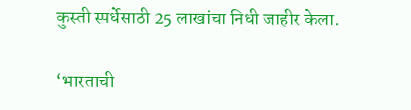कुस्ती स्पर्धेसाठी 25 लाखांचा निधी जाहीर केला.

‘भारताची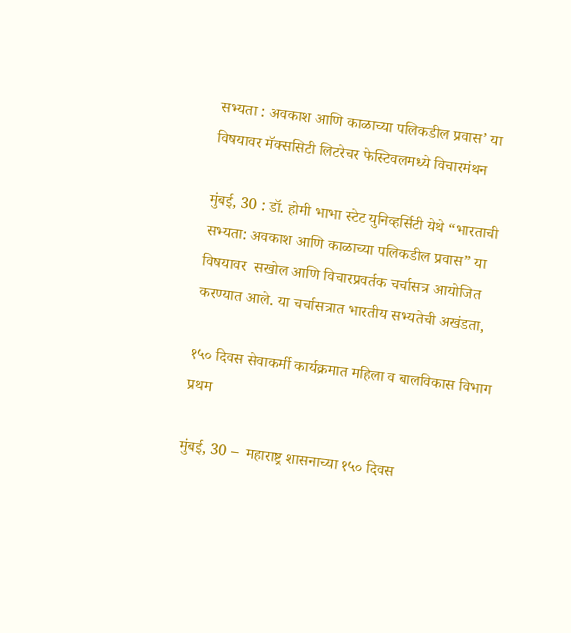सभ्यता : अवकाश आणि काळाच्या पलिकडील प्रवास’ या विषयावर मॅक्ससिटी लिटरेचर फेस्टिवलमध्ये विचारमंथन

मुंबई, 30 : डॉ. होमी भाभा स्टेट युनिव्हर्सिटी येथे “भारताची सभ्यता: अवकाश आणि काळाच्या पलिकडील प्रवास” या विषयावर  सखोल आणि विचारप्रवर्तक चर्चासत्र आयोजित करण्यात आले. या चर्चासत्रात भारतीय सभ्यतेची अखंडता,

१५० दिवस सेवाकर्मी कार्यक्रमात महिला व बालविकास विभाग प्रथम

मुंबई, 30 –  महाराष्ट्र शासनाच्या १५० दिवस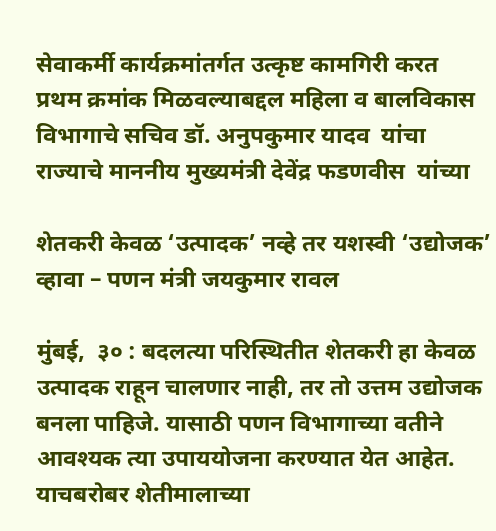सेवाकर्मी कार्यक्रमांतर्गत उत्कृष्ट कामगिरी करत  प्रथम क्रमांक मिळवल्याबद्दल महिला व बालविकास विभागाचे सचिव डॉ. अनुपकुमार यादव  यांचा राज्याचे माननीय मुख्यमंत्री देवेंद्र फडणवीस  यांच्या

शेतकरी केवळ ‘उत्पादक’ नव्हे तर यशस्वी ‘उद्योजक’ व्हावा – पणन मंत्री जयकुमार रावल

मुंबई,  ३० : बदलत्या परिस्थितीत शेतकरी हा केवळ उत्पादक राहून चालणार नाही, तर तो उत्तम उद्योजक बनला पाहिजे. यासाठी पणन विभागाच्या वतीने आवश्यक त्या उपाययोजना करण्यात येत आहेत. याचबरोबर शेतीमालाच्या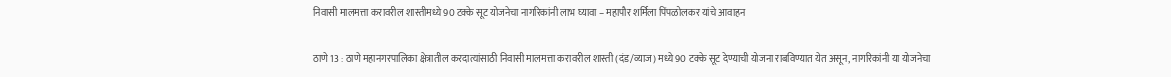निवासी मालमत्ता करावरील शास्तीमध्ये 90 टक्के सूट योजनेचा नागरिकांनी लाभ घ्यावा – महापौर शर्मिला पिंपळोलकर यांचे आवाहन

ठाणे 13 : ठाणे महानगरपालिका क्षेत्रातील करदात्यांसाठी निवासी मालमत्ता करावरील शास्ती (दंड/व्याज) मध्ये 90 टक्के सूट देण्याची योजना राबविण्यात येत असून, नागरिकांनी या योजनेचा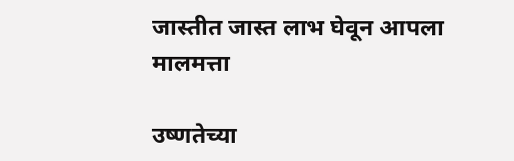जास्तीत जास्त लाभ घेवून आपला मालमत्ता

उष्णतेच्या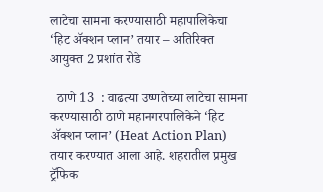लाटेचा सामना करण्यासाठी महापालिकेचा ‘हिट ॲक्शन प्लान’ तयार – अतिरिक्त आयुक्त 2 प्रशांत रोडे

  ठाणे 13  : वाढत्या उष्णतेच्या लाटेचा सामना करण्यासाठी ठाणे महानगरपालिकेने ‘हिट ॲक्शन प्लान’ (Heat Action Plan) तयार करण्यात आला आहे. शहरातील प्रमुख ट्रॅफिक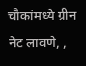चौकांमध्ये ग्रीन नेट लावणे, ,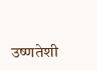उष्णतेशी